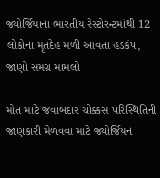જ્યોર્જિયાના ભારતીય રેસ્ટોરન્ટમાંથી 12 લોકોના મૃતદેહ મળી આવતા હડકંપ, જાણો સમગ્ર મામલો

મોત માટે જવાબદાર ચોક્કસ પરિસ્થિતિની જાણકારી મેળવવા માટે જ્યોર્જિયન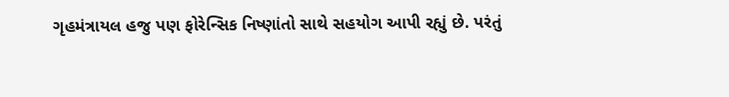ગૃહમંત્રાયલ હજુ પણ ફોરેન્સિક નિષ્ણાંતો સાથે સહયોગ આપી રહ્યું છે. પરંતું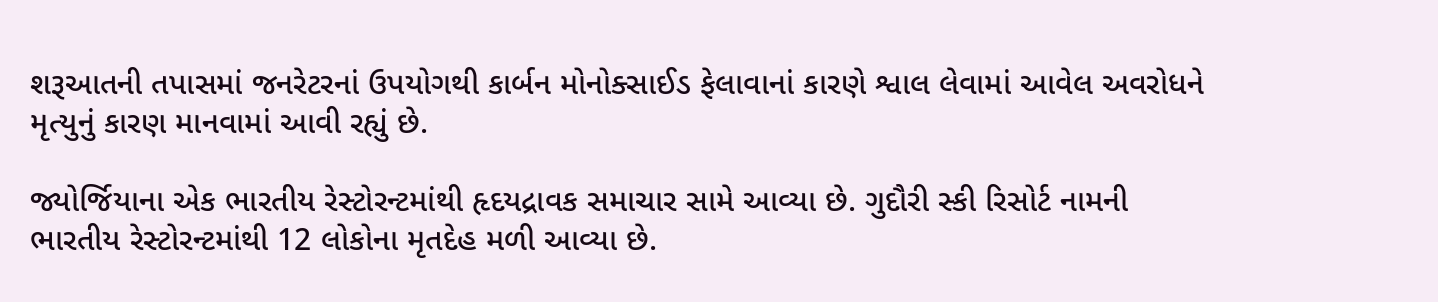શરૂઆતની તપાસમાં જનરેટરનાં ઉપયોગથી કાર્બન મોનોક્સાઈડ ફેલાવાનાં કારણે શ્વાલ લેવામાં આવેલ અવરોધને મૃત્યુનું કારણ માનવામાં આવી રહ્યું છે.

જ્યોર્જિયાના એક ભારતીય રેસ્ટોરન્ટમાંથી હૃદયદ્રાવક સમાચાર સામે આવ્યા છે. ગુદૌરી સ્કી રિસોર્ટ નામની ભારતીય રેસ્ટોરન્ટમાંથી 12 લોકોના મૃતદેહ મળી આવ્યા છે.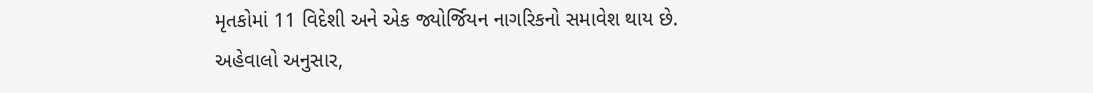મૃતકોમાં 11 વિદેશી અને એક જ્યોર્જિયન નાગરિકનો સમાવેશ થાય છે. અહેવાલો અનુસાર,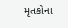મૃતકોના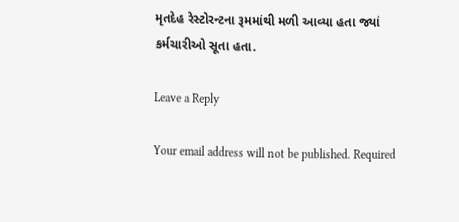મૃતદેહ રેસ્ટોરન્ટના રૂમમાંથી મળી આવ્યા હતા જ્યાં કર્મચારીઓ સૂતા હતા.

Leave a Reply

Your email address will not be published. Required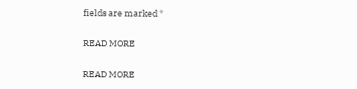fields are marked *

READ MORE

READ MORE